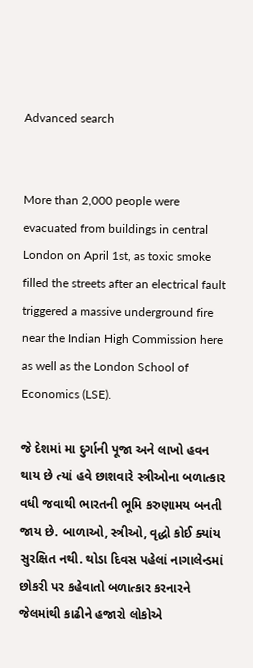Advanced search


More than 2,000 people were evacuated from buildings in central London on April 1st, as toxic smoke filled the streets after an electrical fault triggered a massive underground fire near the Indian High Commission here as well as the London School of Economics (LSE).

જે દેશમાં મા દુર્ગાની પૂજા અને લાખો હવન થાય છે ત્યાં હવે છાશવારે સ્ત્રીઓના બળાત્કાર વધી જવાથી ભારતની ભૂમિ કરુણામય બનતી જાય છે. બાળાઓ, સ્ત્રીઓ, વૃદ્ધો કોઈ ક્યાંય સુરક્ષિત નથી. થોડા દિવસ પહેલાં નાગાલેન્ડમાં છોકરી પર કહેવાતો બળાત્કાર કરનારને જેલમાંથી કાઢીને હજારો લોકોએ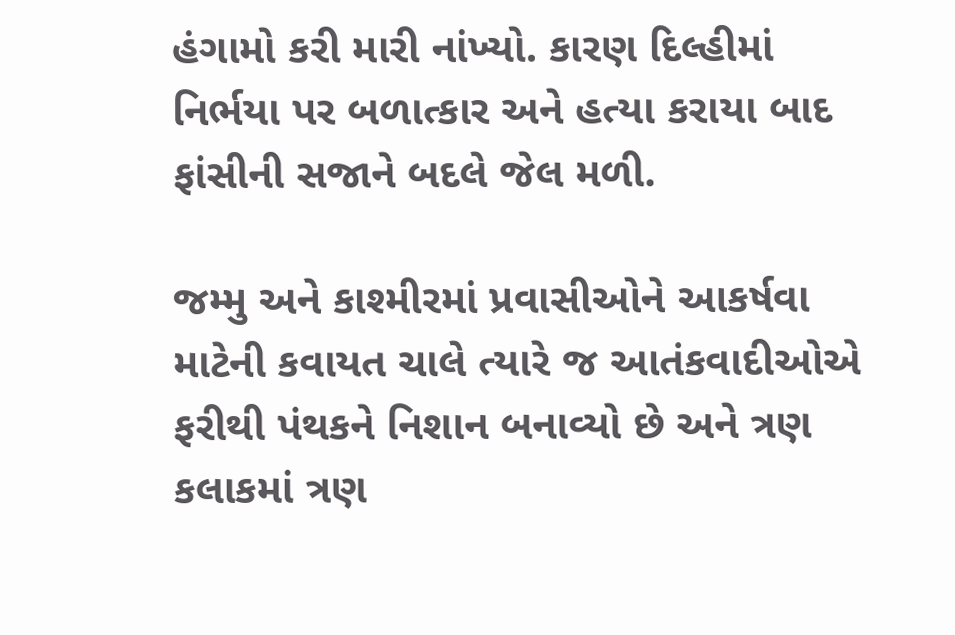હંગામો કરી મારી નાંખ્યો. કારણ દિલ્હીમાં નિર્ભયા પર બળાત્કાર અને હત્યા કરાયા બાદ ફાંસીની સજાને બદલે જેલ મળી.

જમ્મુ અને કાશ્મીરમાં પ્રવાસીઓને આકર્ષવા માટેની કવાયત ચાલે ત્યારે જ આતંકવાદીઓએ ફરીથી પંથકને નિશાન બનાવ્યો છે અને ત્રણ કલાકમાં ત્રણ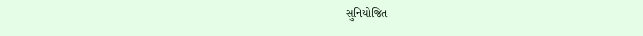સુનિયોજિત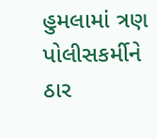હુમલામાં ત્રણ પોલીસકર્મીને ઠાર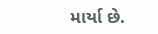માર્યા છે.